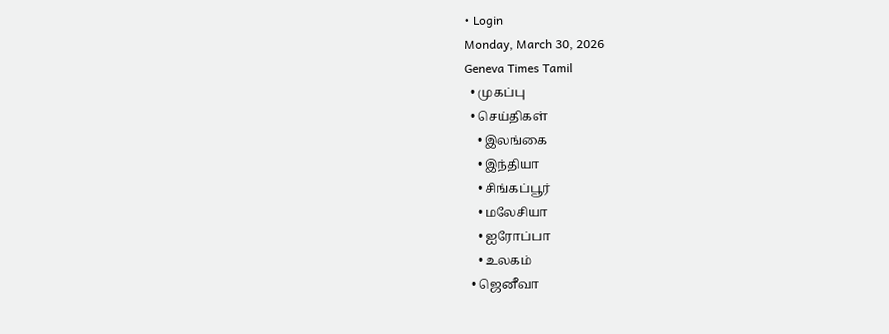• Login
Monday, March 30, 2026
Geneva Times Tamil
  • முகப்பு
  • செய்திகள்
    • இலங்கை
    • இந்தியா
    • சிங்கப்பூர்
    • மலேசியா
    • ஐரோப்பா
    • உலகம்
  • ஜெனீவா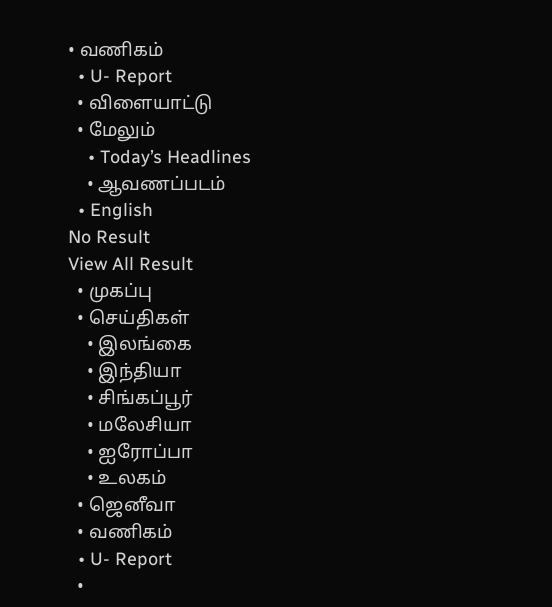• வணிகம்
  • U- Report
  • விளையாட்டு
  • மேலும்
    • Today’s Headlines
    • ஆவணப்படம்
  • English
No Result
View All Result
  • முகப்பு
  • செய்திகள்
    • இலங்கை
    • இந்தியா
    • சிங்கப்பூர்
    • மலேசியா
    • ஐரோப்பா
    • உலகம்
  • ஜெனீவா
  • வணிகம்
  • U- Report
  •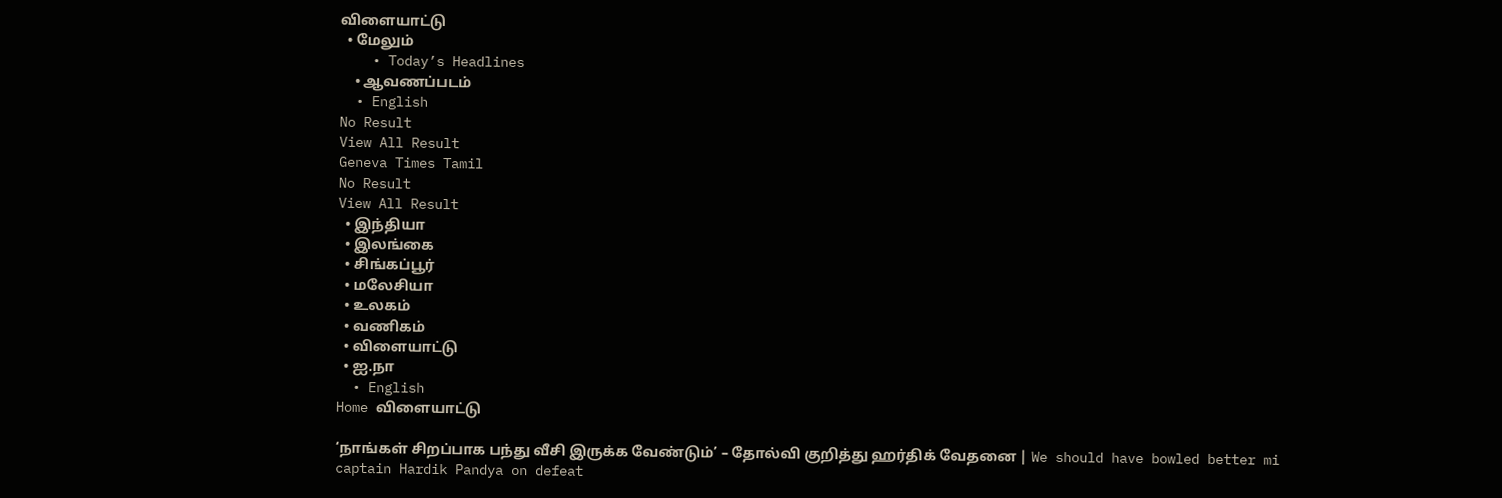விளையாட்டு
  • மேலும்
    • Today’s Headlines
    • ஆவணப்படம்
  • English
No Result
View All Result
Geneva Times Tamil
No Result
View All Result
  • இந்தியா
  • இலங்கை
  • சிங்கப்பூர்
  • மலேசியா
  • உலகம்
  • வணிகம்
  • விளையாட்டு
  • ஐ.நா
  • English
Home விளையாட்டு

‘நாங்கள் சிறப்பாக பந்து வீசி இருக்க வேண்டும்’ – தோல்வி குறித்து ஹர்திக் வேதனை | We should have bowled better mi captain Hardik Pandya on defeat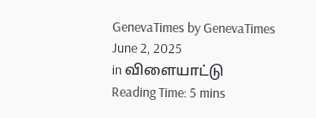GenevaTimes by GenevaTimes
June 2, 2025
in விளையாட்டு
Reading Time: 5 mins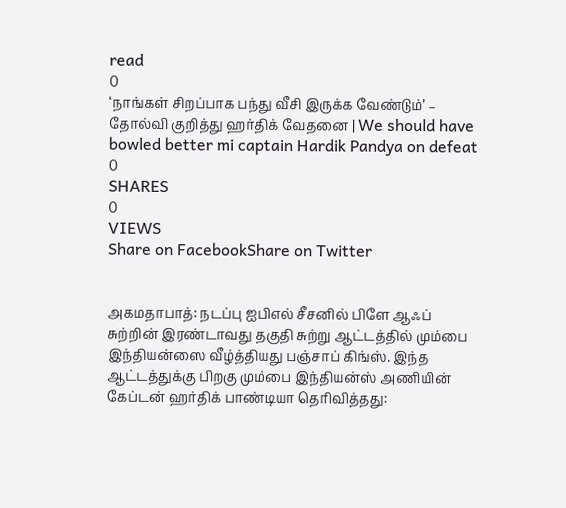read
0
‘நாங்கள் சிறப்பாக பந்து வீசி இருக்க வேண்டும்’ – தோல்வி குறித்து ஹர்திக் வேதனை | We should have bowled better mi captain Hardik Pandya on defeat
0
SHARES
0
VIEWS
Share on FacebookShare on Twitter


அகமதாபாத்: நடப்பு ஐபிஎல் சீசனில் பிளே ஆஃப் சுற்றின் இரண்டாவது தகுதி சுற்று ஆட்டத்தில் மும்பை இந்தியன்ஸை வீழ்த்தியது பஞ்சாப் கிங்ஸ். இந்த ஆட்டத்துக்கு பிறகு மும்பை இந்தியன்ஸ் அணியின் கேப்டன் ஹர்திக் பாண்டியா தெரிவித்தது: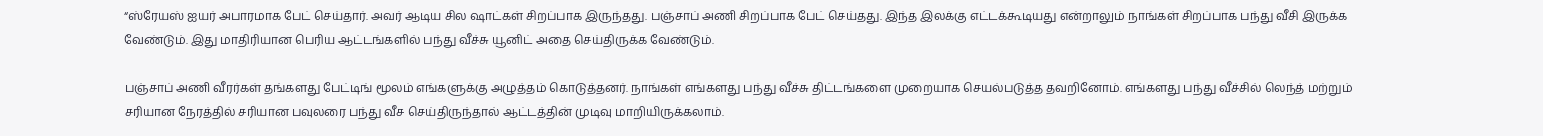“ஸ்ரேயஸ் ஐயர் அபாரமாக பேட் செய்தார். அவர் ஆடிய சில ஷாட்கள் சிறப்பாக இருந்தது. பஞ்சாப் அணி சிறப்பாக பேட் செய்தது. இந்த இலக்கு எட்டக்கூடியது என்றாலும் நாங்கள் சிறப்பாக பந்து வீசி இருக்க வேண்டும். இது மாதிரியான பெரிய ஆட்டங்களில் பந்து வீச்சு யூனிட் அதை செய்திருக்க வேண்டும்.

பஞ்சாப் அணி வீரர்கள் தங்களது பேட்டிங் மூலம் எங்களுக்கு அழுத்தம் கொடுத்தனர். நாங்கள் எங்களது பந்து வீச்சு திட்டங்களை முறையாக செயல்படுத்த தவறினோம். எங்களது பந்து வீச்சில் லெந்த் மற்றும் சரியான நேரத்தில் சரியான பவுலரை பந்து வீச செய்திருந்தால் ஆட்டத்தின் முடிவு மாறியிருக்கலாம்.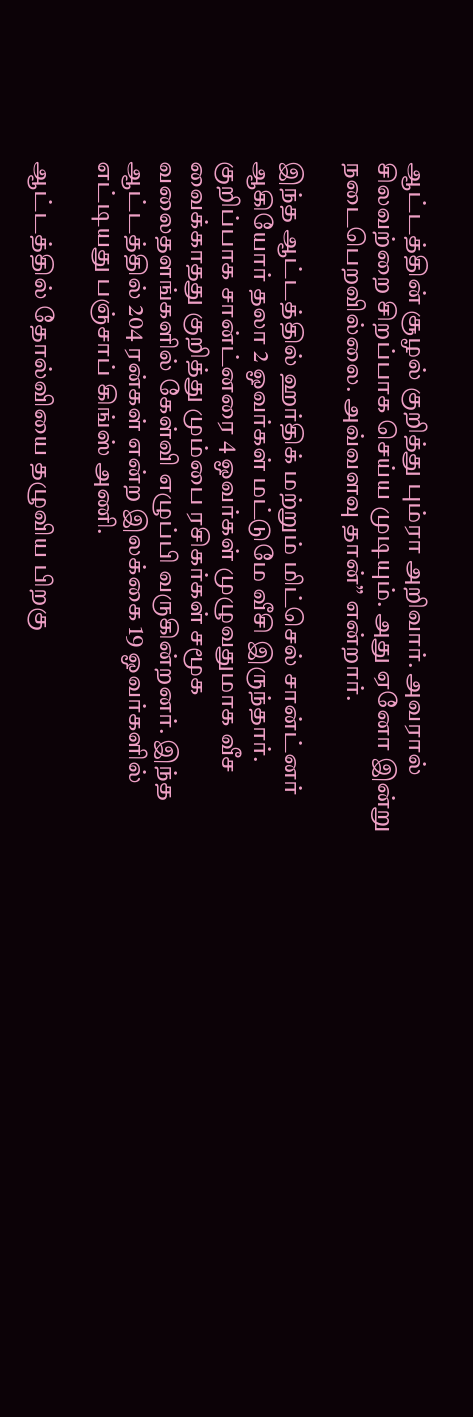ஆட்டத்தின் சூழல் குறித்து பும்ரா அறிவார். அவரால் சிலவற்றை சிறப்பாக செய்ய முடியும். அது ஏனோ இன்று நடைபெறவில்லை. அவ்வளவு தான்” என்றார்.

இந்த ஆட்டத்தில் ஹர்திக் மற்றும் மிட்செல் சான்ட்னர் ஆகியோர் தலா 2 ஓவர்கள் மட்டுமே வீசி இருந்தார். குறிப்பாக சான்ட்னரை 4 ஓவர்கள் முழுவதுமாக வீச வைக்காதது குறித்து மும்பை ரசிகர்கள் சமூக வலைதளங்களில் கேள்வி எழுப்பி வருகின்றனர். இந்த ஆட்டத்தில் 204 ரன்கள் என்ற இலக்கை 19 ஓவர்களில் எட்டியது பஞ்சாப் கிங்ஸ் அணி.

ஆட்டத்தில் தோல்வியை தழுவிய பிறகு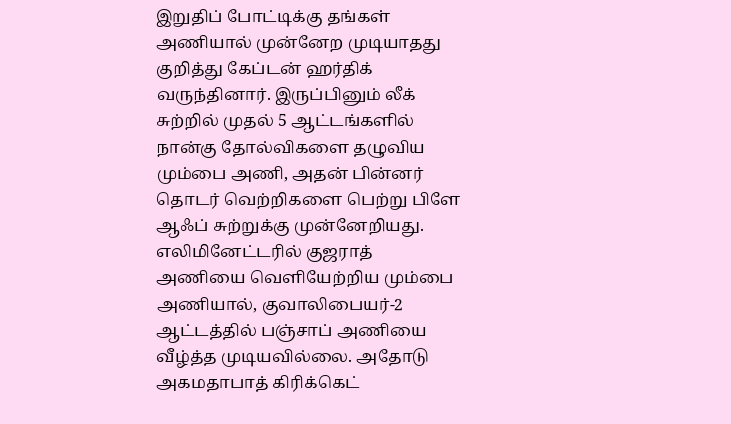இறுதிப் போட்டிக்கு தங்கள் அணியால் முன்னேற முடியாதது குறித்து கேப்டன் ஹர்திக் வருந்தினார். இருப்பினும் லீக் சுற்றில் முதல் 5 ஆட்டங்களில் நான்கு தோல்விகளை தழுவிய மும்பை அணி, அதன் பின்னர் தொடர் வெற்றிகளை பெற்று பிளே ஆஃப் சுற்றுக்கு முன்னேறியது. எலிமினேட்டரில் குஜராத் அணியை வெளியேற்றிய மும்பை அணியால், குவாலிபையர்-2 ஆட்டத்தில் பஞ்சாப் அணியை வீழ்த்த முடியவில்லை. அதோடு அகமதாபாத் கிரிக்கெட்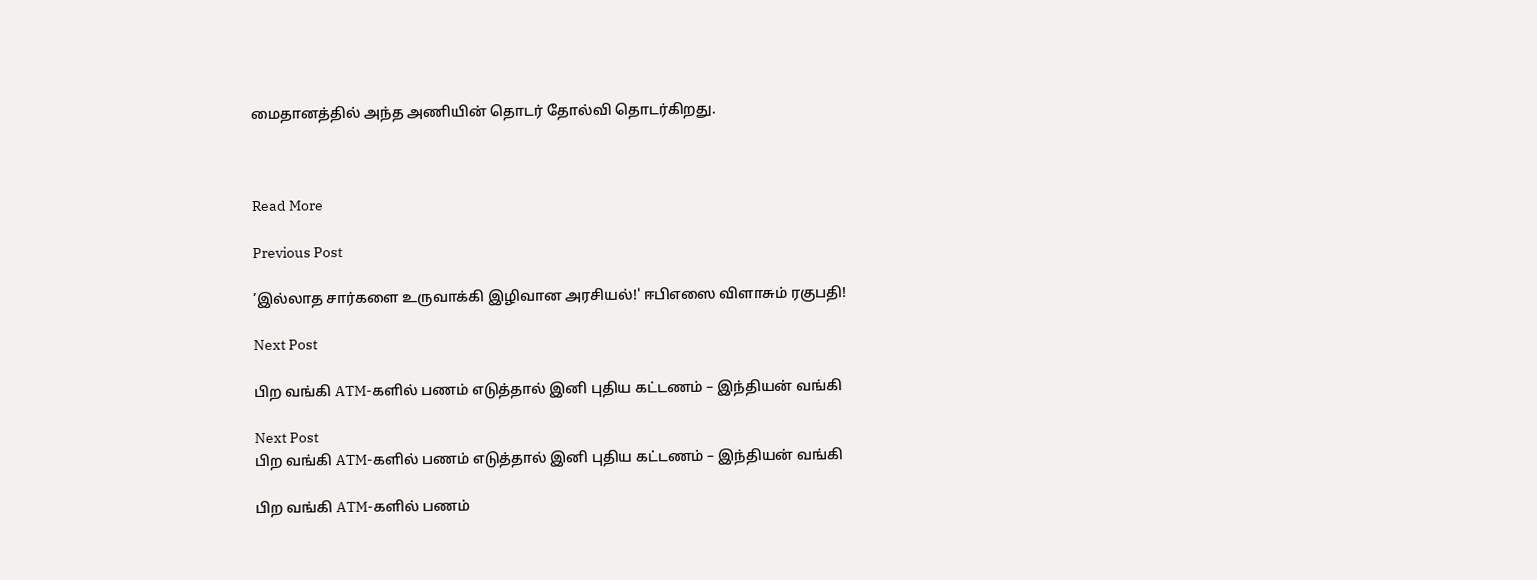மைதானத்தில் அந்த அணியின் தொடர் தோல்வி தொடர்கிறது.



Read More

Previous Post

’இல்லாத சார்களை உருவாக்கி இழிவான அரசியல்!' ஈபிஎஸை விளாசும் ரகுபதி!

Next Post

பிற வங்கி ATM-களில் பணம் எடுத்தால் இனி புதிய கட்டணம் – இந்தியன் வங்கி

Next Post
பிற வங்கி ATM-களில் பணம் எடுத்தால் இனி புதிய கட்டணம் – இந்தியன் வங்கி

பிற வங்கி ATM-களில் பணம்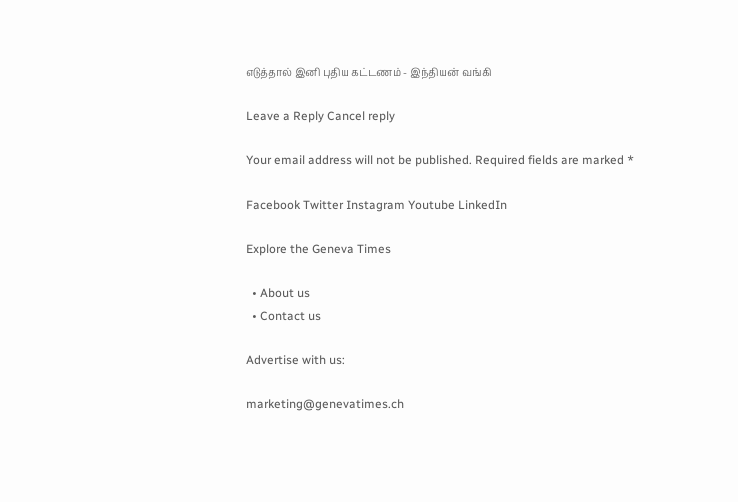எடுத்தால் இனி புதிய கட்டணம் - இந்தியன் வங்கி

Leave a Reply Cancel reply

Your email address will not be published. Required fields are marked *

Facebook Twitter Instagram Youtube LinkedIn

Explore the Geneva Times

  • About us
  • Contact us

Advertise with us:

marketing@genevatimes.ch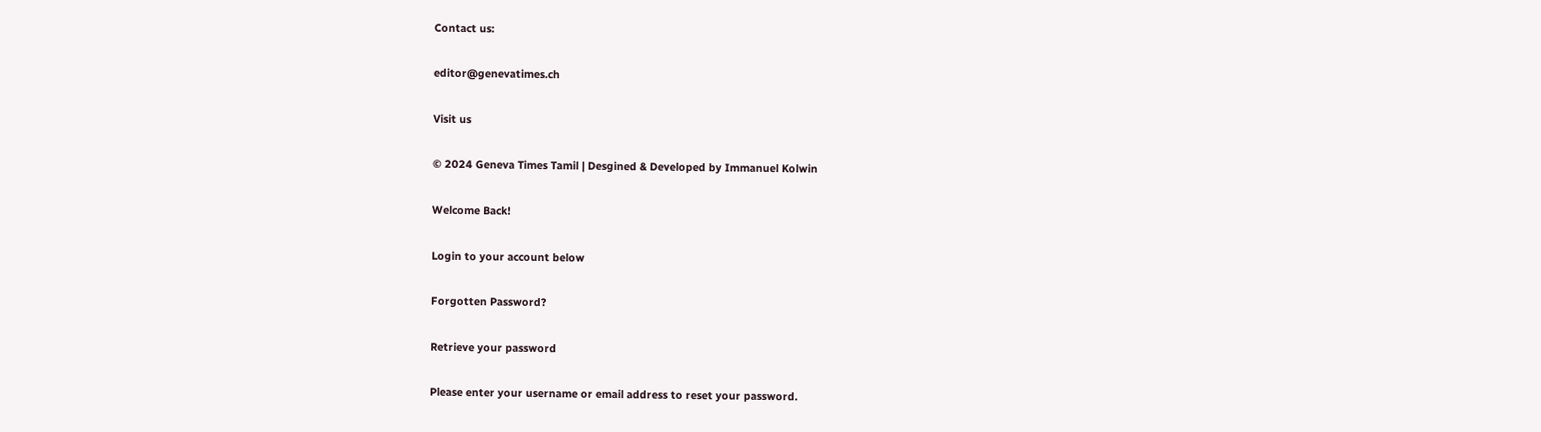Contact us:

editor@genevatimes.ch

Visit us

© 2024 Geneva Times Tamil | Desgined & Developed by Immanuel Kolwin

Welcome Back!

Login to your account below

Forgotten Password?

Retrieve your password

Please enter your username or email address to reset your password.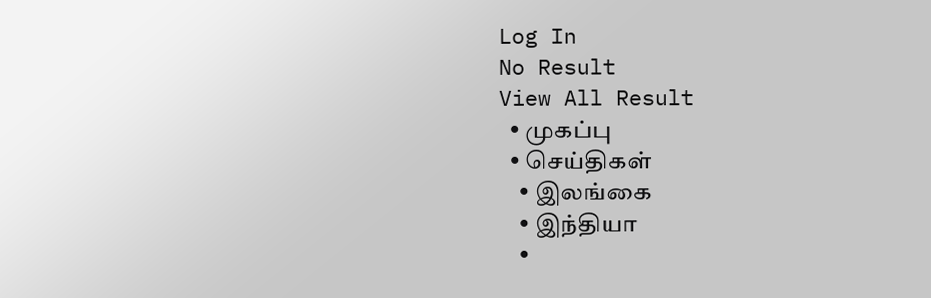Log In
No Result
View All Result
  • முகப்பு
  • செய்திகள்
    • இலங்கை
    • இந்தியா
    •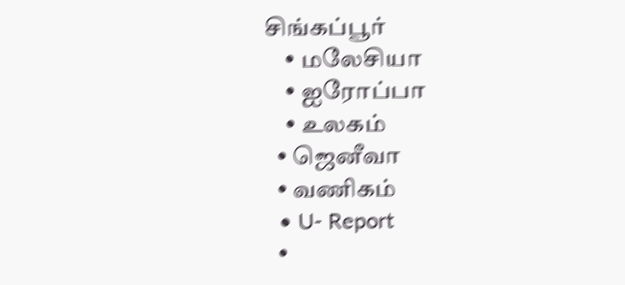சிங்கப்பூர்
    • மலேசியா
    • ஐரோப்பா
    • உலகம்
  • ஜெனீவா
  • வணிகம்
  • U- Report
  •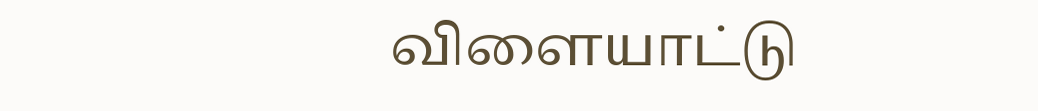விளையாட்டு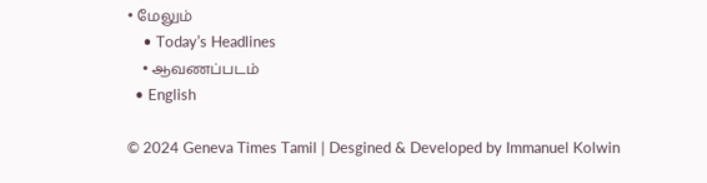• மேலும்
    • Today’s Headlines
    • ஆவணப்படம்
  • English

© 2024 Geneva Times Tamil | Desgined & Developed by Immanuel Kolwin